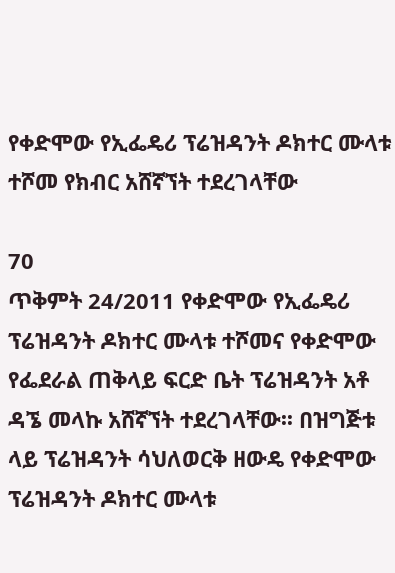የቀድሞው የኢፌዴሪ ፕሬዝዳንት ዶክተር ሙላቱ ተሾመ የክብር አሸኛኘት ተደረገላቸው

70
ጥቅምት 24/2011 የቀድሞው የኢፌዴሪ ፕሬዝዳንት ዶክተር ሙላቱ ተሾመና የቀድሞው የፌደራል ጠቅላይ ፍርድ ቤት ፕሬዝዳንት አቶ ዳኜ መላኩ አሸኛኘት ተደረገላቸው፡፡ በዝግጅቱ ላይ ፕሬዝዳንት ሳህለወርቅ ዘውዴ የቀድሞው ፕሬዝዳንት ዶክተር ሙላቱ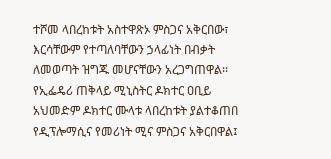ተሾመ ላበረከቱት አስተዋጽኦ ምስጋና አቅርበው፣ እርሳቸውም የተጣለባቸውን ኃላፊነት በብቃት ለመወጣት ዝግጁ መሆናቸውን አረጋግጠዋል፡፡ የኢፌዴሪ ጠቅላይ ሚኒስትር ዶክተር ዐቢይ አህመድም ዶክተር ሙላቱ ላበረከቱት ያልተቆጠበ የዲፕሎማሲና የመሪነት ሚና ምስጋና አቅርበዋል፤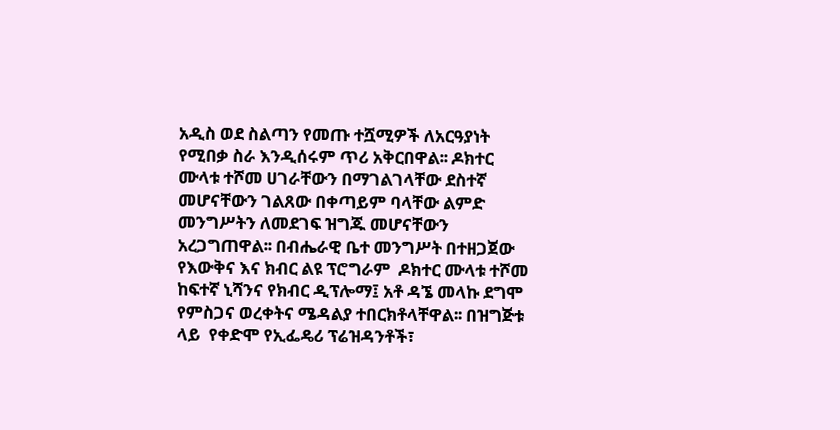አዲስ ወደ ስልጣን የመጡ ተሿሚዎች ለአርዓያነት የሚበቃ ስራ እንዲሰሩም ጥሪ አቅርበዋል፡፡ ዶክተር ሙላቱ ተሾመ ሀገራቸውን በማገልገላቸው ደስተኛ መሆናቸውን ገልጸው በቀጣይም ባላቸው ልምድ መንግሥትን ለመደገፍ ዝግጁ መሆናቸውን አረጋግጠዋል፡፡ በብሔራዊ ቤተ መንግሥት በተዘጋጀው የእውቅና እና ክብር ልዩ ፕሮግራም  ዶክተር ሙላቱ ተሾመ ከፍተኛ ኒሻንና የክብር ዲፕሎማ፤ አቶ ዳኜ መላኩ ደግሞ የምስጋና ወረቀትና ሜዳልያ ተበርክቶላቸዋል፡፡ በዝግጅቱ ላይ  የቀድሞ የኢፌዴሪ ፕሬዝዳንቶች፣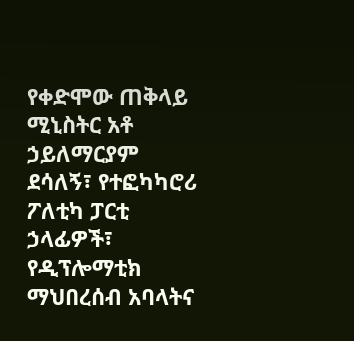የቀድሞው ጠቅላይ ሚኒስትር አቶ ኃይለማርያም ደሳለኝ፣ የተፎካካሮሪ ፖለቲካ ፓርቲ ኃላፊዎች፣ የዲፕሎማቲክ ማህበረሰብ አባላትና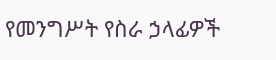የመንግሥት የስራ ኃላፊዎች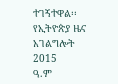ተገኝተዋል፡፡
የኢትዮጵያ ዜና አገልግሎት
2015
ዓ.ም